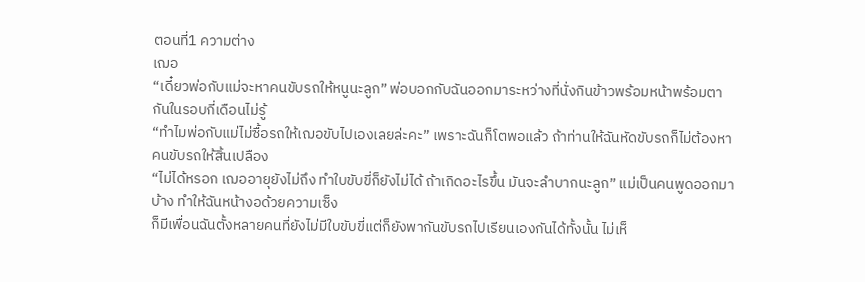ตอนที่1 ความต่าง
เฌอ
“เดี๋ยวพ่อกับแม่จะหาคนขับรถให้หนูนะลูก” พ่อบอกกับฉันออกมาระหว่างที่นั่งกินข้าวพร้อมหน้าพร้อมตากันในรอบกี่เดือนไม่รู้
“ทำไมพ่อกับแม่ไม่ซื้อรถให้เฌอขับไปเองเลยล่ะคะ” เพราะฉันก็โตพอแล้ว ถ้าท่านให้ฉันหัดขับรถก็ไม่ต้องหาคนขับรถให้สิ้นเปลือง
“ไม่ได้หรอก เฌออายุยังไม่ถึง ทำใบขับขี่ก็ยังไม่ได้ ถ้าเกิดอะไรขึ้น มันจะลำบากนะลูก” แม่เป็นคนพูดออกมาบ้าง ทำให้ฉันหน้างอด้วยความเซ็ง
ก็มีเพื่อนฉันตั้งหลายคนที่ยังไม่มีใบขับขี่แต่ก็ยังพากันขับรถไปเรียนเองกันได้ทั้งนั้น ไม่เห็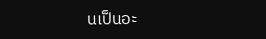นเป็นอะ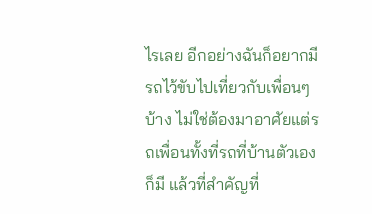ไรเลย อีกอย่างฉันก็อยากมีรถไว้ขับไปเที่ยวกับเพื่อนๆ บ้าง ไม่ใช่ต้องมาอาศัยแต่รถเพื่อนทั้งที่รถที่บ้านตัวเองก็มี แล้วที่สำคัญที่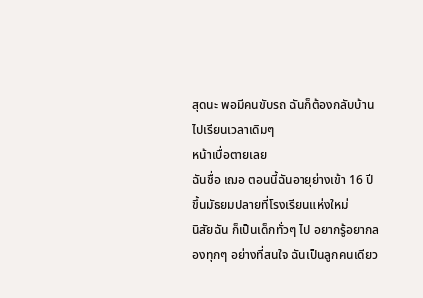สุดนะ พอมีคนขับรถ ฉันก็ต้องกลับบ้านไปเรียนเวลาเดิมๆ
หน้าเบื่อตายเลย
ฉันชื่อ เฌอ ตอนนี้ฉันอายุย่างเข้า 16 ปี ขึ้นมัธยมปลายที่โรงเรียนแห่งใหม่
นิสัยฉัน ก็เป็นเด็กทั่วๆ ไป อยากรู้อยากลองทุกๆ อย่างที่สนใจ ฉันเป็นลูกคนเดียว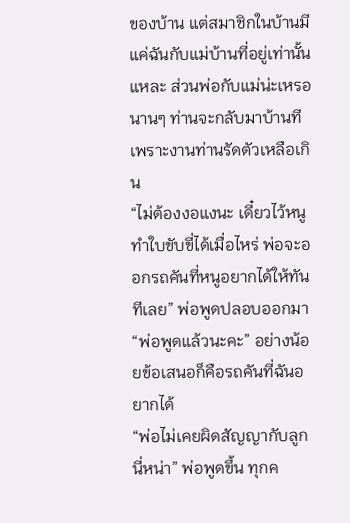ของบ้าน แต่สมาชิกในบ้านมีแค่ฉันกับแม่บ้านที่อยู่เท่านั้นแหละ ส่วนพ่อกับแม่น่ะเหรอ นานๆ ท่านจะกลับมาบ้านที เพราะงานท่านรัดตัวเหลือเกิน
“ไม่ต้องงอแงนะ เดี๋ยวไว้หนูทำใบขับขี่ได้เมื่อไหร่ พ่อจะออกรถคันที่หนูอยากได้ให้ทันทีเลย” พ่อพูดปลอบออกมา
“พ่อพูดแล้วนะคะ” อย่างน้อยข้อเสนอก็คือรถคันที่ฉันอยากได้
“พ่อไม่เคยผิดสัญญากับลูกนี่หน่า” พ่อพูดขึ้น ทุกค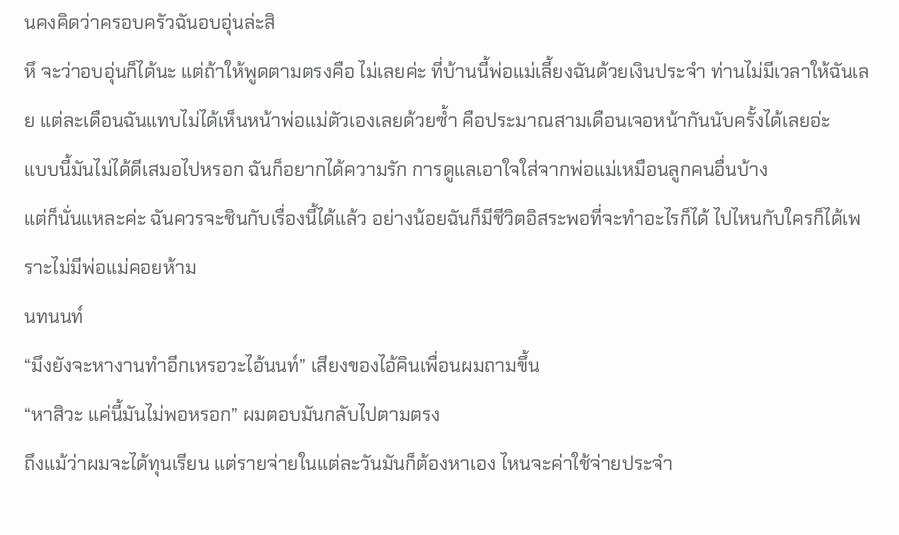นคงคิดว่าครอบครัวฉันอบอุ่นล่ะสิ
หึ จะว่าอบอุ่นก็ได้นะ แต่ถ้าให้พูดตามตรงคือ ไม่เลยค่ะ ที่บ้านนี้พ่อแม่เลี้ยงฉันด้วยเงินประจำ ท่านไม่มีเวลาให้ฉันเลย แต่ละเดือนฉันแทบไม่ได้เห็นหน้าพ่อแม่ตัวเองเลยด้วยซ้ำ คือประมาณสามเดือนเจอหน้ากันนับครั้งได้เลยอ่ะ
แบบนี้มันไม่ได้ดีเสมอไปหรอก ฉันก็อยากได้ความรัก การดูแลเอาใจใส่จากพ่อแม่เหมือนลูกคนอื่นบ้าง
แต่ก็นั่นแหละค่ะ ฉันควรจะชินกับเรื่องนี้ได้แล้ว อย่างน้อยฉันก็มีชีวิตอิสระพอที่จะทำอะไรก็ได้ ไปไหนกับใครก็ได้เพราะไม่มีพ่อแม่คอยห้าม
นทนนท์
“มึงยังจะหางานทำอีกเหรอวะไอ้นนท์” เสียงของไอ้คินเพื่อนผมถามขึ้น
“หาสิวะ แค่นี้มันไม่พอหรอก” ผมตอบมันกลับไปตามตรง
ถึงแม้ว่าผมจะได้ทุนเรียน แต่รายจ่ายในแต่ละวันมันก็ต้องหาเอง ไหนจะค่าใช้จ่ายประจำ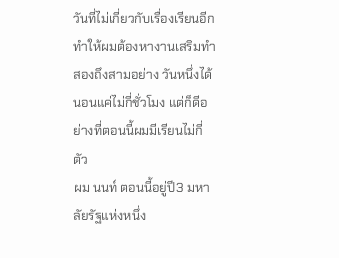วันที่ไม่เกี่ยวกับเรื่องเรียนอีก ทำให้ผมต้องหางานเสริมทำสองถึงสามอย่าง วันหนึ่งได้นอนแค่ไม่กี่ชั่วโมง แต่ก็ดีอย่างที่ตอนนี้ผมมีเรียนไม่กี่ตัว
ผม นนท์ ตอนนี้อยู่ปี3 มหาลัยรัฐแห่งหนึ่ง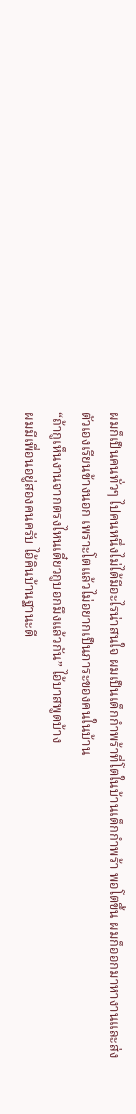ผมก็เป็นคนทั่วๆ ไปคนหนึ่งไม่ได้มีอะไรน่าสนใจ ผมเป็นเด็กกำพร้าที่โตในบ้านเด็กกำพร้า พอโตขึ้น ผมก็ออกมาหางานและส่งตัวเองเรียนข้างนอก เพราะโตแล้วไม่อยากเป็นภาระของคนในบ้าน
“ถ้ากูเห็นงานจากตรงไหนเดี๋ยวกูบอกมึงแล้วกัน” ไอ้บาสพูดบ้าง
ผมมีเพื่อนอยู่สองคนครับ ไอ้คินบ้านฐานะดี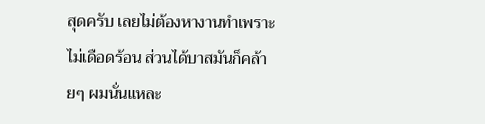สุดครับ เลยไม่ต้องหางานทำเพราะไม่เดือดร้อน ส่วนได้บาสมันก็คล้ายๆ ผมนั่นแหละ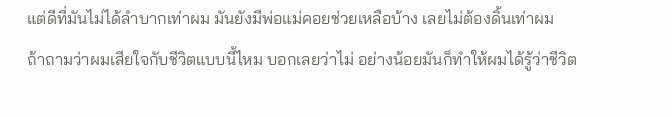แต่ดีที่มันไม่ได้ลำบากเท่าผม มันยังมีพ่อแม่คอยช่วยเหลือบ้าง เลยไม่ต้องดิ้นเท่าผม
ถ้าถามว่าผมเสียใจกับชีวิตแบบนี้ไหม บอกเลยว่าไม่ อย่างน้อยมันก็ทำให้ผมได้รู้ว่าชีวิต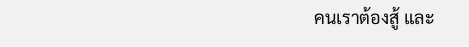คนเราต้องสู้ และ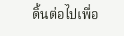ดิ้นต่อไปเพื่อ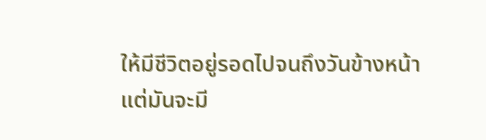ให้มีชีวิตอยู่รอดไปจนถึงวันข้างหน้า
แต่มันจะมี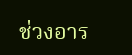ช่วงอาร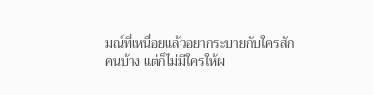มณ์ที่เหนื่อยแล้วอยากระบายกับใครสักคนบ้าง แต่ก็ไม่มีใครให้ผ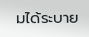มได้ระบาย